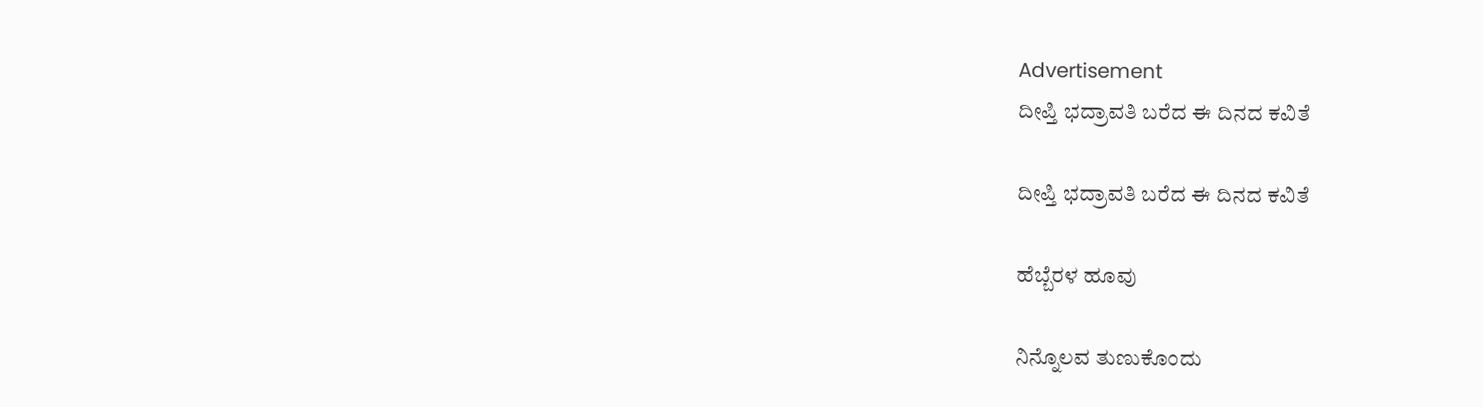Advertisement
ದೀಪ್ತಿ ಭದ್ರಾವತಿ ಬರೆದ ಈ ದಿನದ ಕವಿತೆ

ದೀಪ್ತಿ ಭದ್ರಾವತಿ ಬರೆದ ಈ ದಿನದ ಕವಿತೆ

ಹೆಬ್ಬೆರಳ ಹೂವು

ನಿನ್ನೊಲವ ತುಣುಕೊಂದು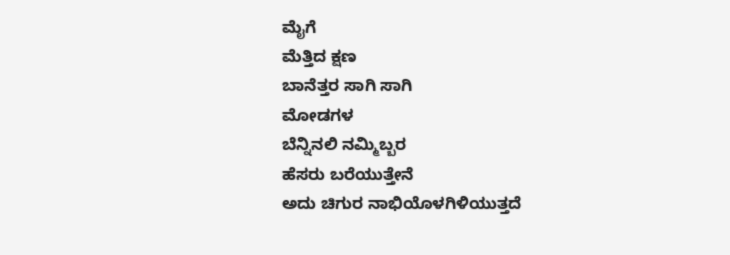ಮೈಗೆ
ಮೆತ್ತಿದ ಕ್ಷಣ
ಬಾನೆತ್ತರ ಸಾಗಿ ಸಾಗಿ
ಮೋಡಗಳ
ಬೆನ್ನಿನಲಿ ನಮ್ಮಿಬ್ಬರ
ಹೆಸರು ಬರೆಯುತ್ತೇನೆ
ಅದು ಚಿಗುರ ನಾಭಿಯೊಳಗಿಳಿಯುತ್ತದೆ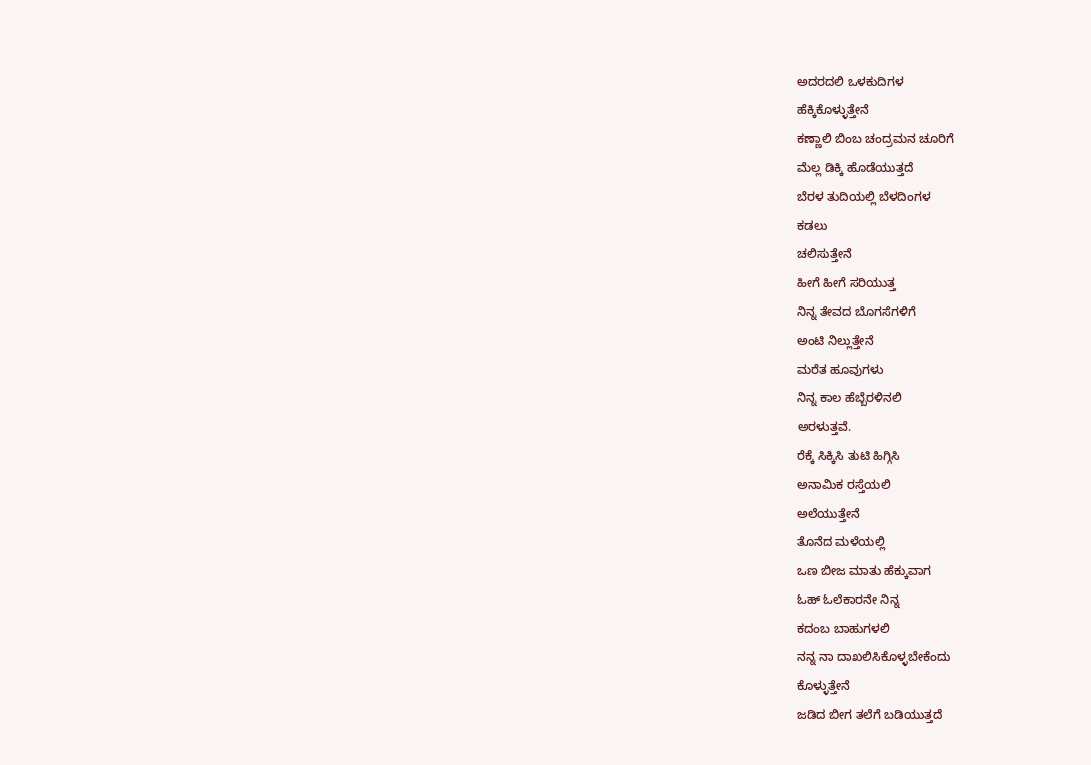ಅದರದಲಿ ಒಳಕುದಿಗಳ
ಹೆಕ್ಕಿಕೊಳ್ಳುತ್ತೇನೆ
ಕಣ್ಣಾಲಿ ಬಿಂಬ ಚಂದ್ರಮನ ಚೂರಿಗೆ
ಮೆಲ್ಲ ಡಿಕ್ಕಿ ಹೊಡೆಯುತ್ತದೆ
ಬೆರಳ ತುದಿಯಲ್ಲಿ ಬೆಳದಿಂಗಳ
ಕಡಲು
ಚಲಿಸುತ್ತೇನೆ
ಹೀಗೆ ಹೀಗೆ ಸರಿಯುತ್ತ
ನಿನ್ನ ತೇವದ ಬೊಗಸೆಗಳಿಗೆ
ಅಂಟಿ ನಿಲ್ಲುತ್ತೇನೆ
ಮರೆತ ಹೂವುಗಳು
ನಿನ್ನ ಕಾಲ ಹೆಬ್ಬೆರಳಿನಲಿ
ಅರಳುತ್ತವೆ.
ರೆಕ್ಕೆ ಸಿಕ್ಕಿಸಿ ತುಟಿ ಹಿಗ್ಗಿಸಿ
ಅನಾಮಿಕ ರಸ್ತೆಯಲಿ
ಅಲೆಯುತ್ತೇನೆ
ತೊನೆದ ಮಳೆಯಲ್ಲಿ
ಒಣ ಬೀಜ ಮಾತು ಹೆಕ್ಕುವಾಗ
ಓಹ್ ಓಲೆಕಾರನೇ ನಿನ್ನ
ಕದಂಬ ಬಾಹುಗಳಲಿ
ನನ್ನ ನಾ ದಾಖಲಿಸಿಕೊಳ್ಳಬೇಕೆಂದು
ಕೊಳ್ಳುತ್ತೇನೆ
ಜಡಿದ ಬೀಗ ತಲೆಗೆ ಬಡಿಯುತ್ತದೆ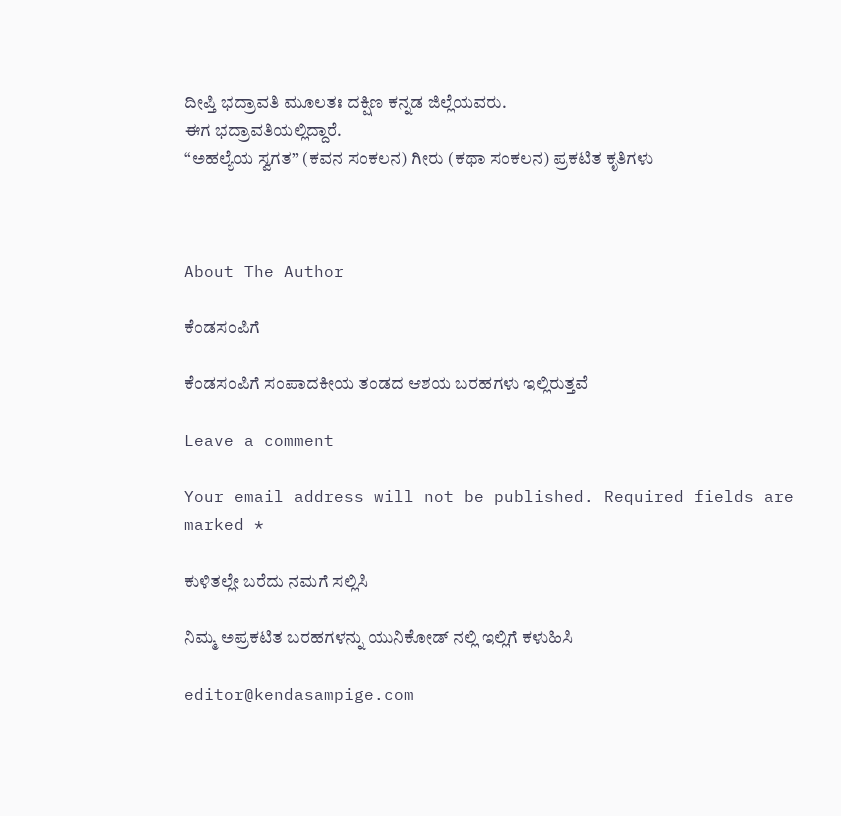ದೀಪ್ತಿ ಭದ್ರಾವತಿ ಮೂಲತಃ ದಕ್ಷಿಣ ಕನ್ನಡ ಜಿಲ್ಲೆಯವರು.
ಈಗ ಭದ್ರಾವತಿಯಲ್ಲಿದ್ದಾರೆ.
“ಅಹಲ್ಯೆಯ ಸ್ವಗತ” (ಕವನ ಸಂಕಲನ) ಗೀರು (ಕಥಾ ಸಂಕಲನ) ಪ್ರಕಟಿತ ಕೃತಿಗಳು



About The Author

ಕೆಂಡಸಂಪಿಗೆ

ಕೆಂಡಸಂಪಿಗೆ ಸಂಪಾದಕೀಯ ತಂಡದ ಆಶಯ ಬರಹಗಳು ಇಲ್ಲಿರುತ್ತವೆ

Leave a comment

Your email address will not be published. Required fields are marked *

ಕುಳಿತಲ್ಲೇ ಬರೆದು ನಮಗೆ ಸಲ್ಲಿಸಿ

ನಿಮ್ಮ ಅಪ್ರಕಟಿತ ಬರಹಗಳನ್ನು ಯುನಿಕೋಡ್ ನಲ್ಲಿ ಇಲ್ಲಿಗೆ ಕಳುಹಿಸಿ

editor@kendasampige.com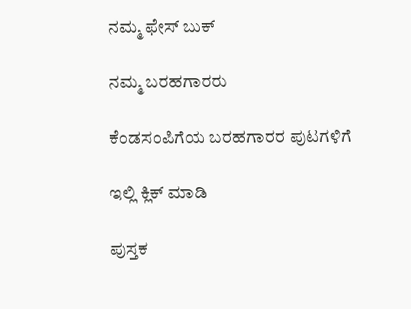ನಮ್ಮ ಫೇಸ್ ಬುಕ್

ನಮ್ಮ ಬರಹಗಾರರು

ಕೆಂಡಸಂಪಿಗೆಯ ಬರಹಗಾರರ ಪುಟಗಳಿಗೆ

ಇಲ್ಲಿ ಕ್ಲಿಕ್ ಮಾಡಿ

ಪುಸ್ತಕ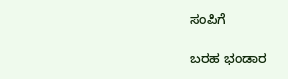ಸಂಪಿಗೆ

ಬರಹ ಭಂಡಾರ